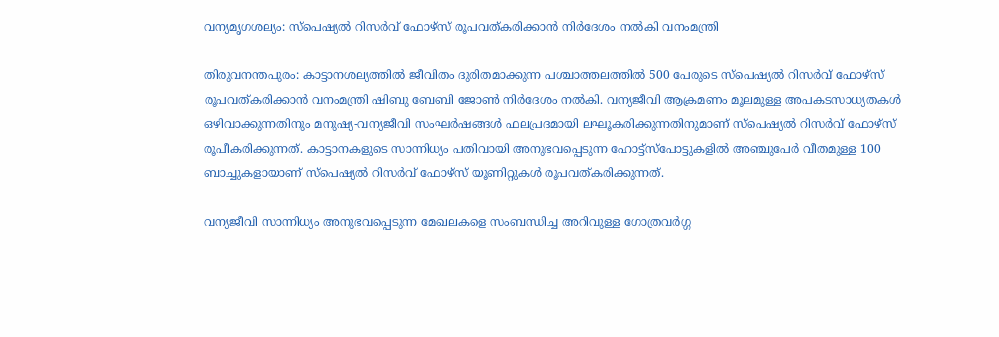വന്യമൃഗശല്യം: സ്‌പെഷ്യൽ റിസർവ് ഫോഴ്‌സ് രൂപവത്കരിക്കാൻ നിർദേശം നൽകി വനംമന്ത്രി

തിരുവനന്തപുരം: കാട്ടാനശല്യത്തിൽ ജീവിതം ദുരിതമാക്കുന്ന പശ്ചാത്തലത്തിൽ 500 പേരുടെ സ്‌പെഷ്യൽ റിസർവ് ഫോഴ്‌സ് രൂപവത്കരിക്കാൻ വനംമന്ത്രി ഷിബു ബേബി ജോൺ നിർദേശം നൽകി. വന്യജീവി ആക്രമണം മൂലമുള്ള അപകടസാധ്യതകൾ ഒഴിവാക്കുന്നതിനും മനുഷ്യ-വന്യജീവി സംഘർഷങ്ങൾ ഫലപ്രദമായി ലഘൂകരിക്കുന്നതിനുമാണ് സ്പെഷ്യൽ റിസർവ് ഫോഴ്സ് രൂപീകരിക്കുന്നത്. കാട്ടാനകളുടെ സാന്നിധ്യം പതിവായി അനുഭവപ്പെടുന്ന ഹോട്ട്‌സ്‌പോട്ടുകളിൽ അഞ്ചുപേർ വീതമുള്ള 100 ബാച്ചുകളായാണ് സ്‌പെഷ്യൽ റിസർവ് ഫോഴ്‌സ് യൂണിറ്റുകൾ രൂപവത്കരിക്കുന്നത്.

വന്യജീവി സാന്നിധ്യം അനുഭവപ്പെടുന്ന മേഖലകളെ സംബന്ധിച്ച അറിവുള്ള ഗോത്രവർഗ്ഗ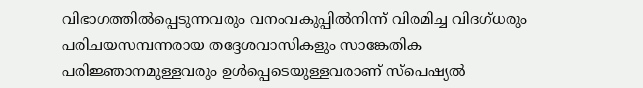വിഭാഗത്തിൽപ്പെടുന്നവരും വനംവകുപ്പിൽനിന്ന് വിരമിച്ച വിദഗ്ധരും പരിചയസമ്പന്നരായ തദ്ദേശവാസികളും സാങ്കേതിക പരിജ്ഞാനമുള്ളവരും ഉൾപ്പെടെയുള്ളവരാണ് സ്‌പെഷ്യൽ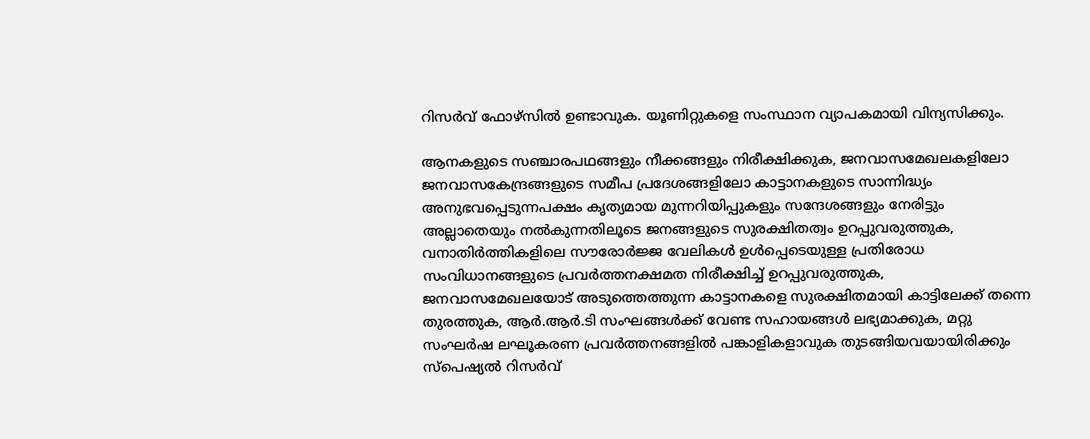റിസർവ് ഫോഴ്‌സിൽ ഉണ്ടാവുക. യൂണിറ്റുകളെ സംസ്ഥാന വ്യാപകമായി വിന്യസിക്കും.

ആനകളുടെ സഞ്ചാരപഥങ്ങളും നീക്കങ്ങളും നിരീക്ഷിക്കുക, ജനവാസമേഖലകളിലോ ജനവാസകേന്ദ്രങ്ങളുടെ സമീപ പ്രദേശങ്ങളിലോ കാട്ടാനകളുടെ സാന്നിദ്ധ്യം അനുഭവപ്പെടുന്നപക്ഷം കൃത്യമായ മുന്നറിയിപ്പുകളും സന്ദേശങ്ങളും നേരിട്ടും അല്ലാതെയും നൽകുന്നതിലൂടെ ജനങ്ങളുടെ സുരക്ഷിതത്വം ഉറപ്പുവരുത്തുക, വനാതിർത്തികളിലെ സൗരോർജ്ജ വേലികൾ ഉൾപ്പെടെയുള്ള പ്രതിരോധ സംവിധാനങ്ങളുടെ പ്രവർത്തനക്ഷമത നിരീക്ഷിച്ച് ഉറപ്പുവരുത്തുക, ജനവാസമേഖലയോട് അടുത്തെത്തുന്ന കാട്ടാനകളെ സുരക്ഷിതമായി കാട്ടിലേക്ക് തന്നെ തുരത്തുക, ആർ.ആർ.ടി സംഘങ്ങൾക്ക് വേണ്ട സഹായങ്ങൾ ലഭ്യമാക്കുക, മറ്റു സംഘർഷ ലഘൂകരണ പ്രവർത്തനങ്ങളിൽ പങ്കാളികളാവുക തുടങ്ങിയവയായിരിക്കും സ്‌പെഷ്യൽ റിസർവ്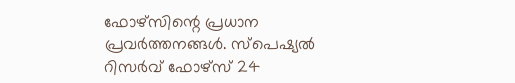ഫോഴ്‌സിന്റെ പ്രധാന പ്രവർത്തനങ്ങൾ. സ്‌പെഷ്യൽ റിസർവ് ഫോഴ്‌സ് 24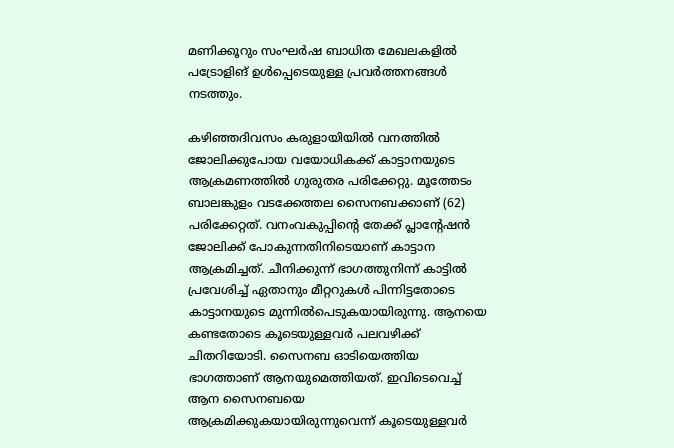മണിക്കൂറും സംഘർഷ ബാധിത മേഖലകളിൽ പട്രോളിങ് ഉൾപ്പെടെയുള്ള പ്രവർത്തനങ്ങൾ നടത്തും.

കഴിഞ്ഞദിവസം കരുളായിയിൽ വനത്തിൽ ജോലിക്കുപോയ വയോധികക്ക് കാട്ടാനയുടെ ആക്രമണത്തിൽ ഗുരുതര പരിക്കേറ്റു. മൂത്തേടം ബാലങ്കുളം വടക്കേത്തല സൈനബക്കാണ് (62) പരിക്കേറ്റത്. വനംവകുപ്പിന്റെ തേക്ക് പ്ലാന്റേഷൻ ജോലിക്ക് പോകുന്നതിനിടെയാണ് കാട്ടാന ആക്രമിച്ചത്. ചീനിക്കുന്ന് ഭാഗത്തുനിന്ന് കാട്ടിൽ പ്രവേശിച്ച് ഏതാനും മീറ്ററുകൾ പിന്നിട്ടതോടെ കാട്ടാനയുടെ മുന്നിൽപെടുകയായിരുന്നു. ആനയെ കണ്ടതോടെ കൂടെയുള്ളവർ പലവഴിക്ക് ചിതറിയോടി. സൈനബ ഓടിയെത്തിയ ഭാഗത്താണ് ആനയുമെത്തിയത്. ഇവിടെവെച്ച് ആന സൈനബയെ ആക്രമിക്കുകയായിരുന്നുവെന്ന് കൂടെയുള്ളവർ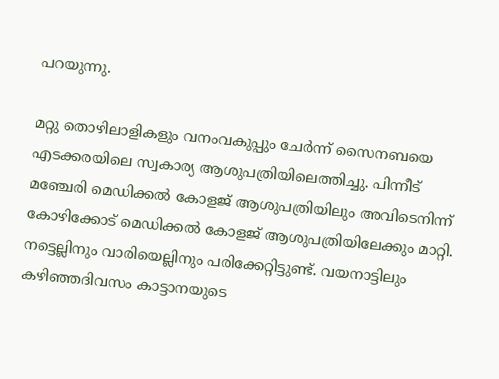പറയുന്നു.

മറ്റു തൊഴിലാളികളും വനംവകുപ്പും ചേർന്ന് സൈനബയെ എടക്കരയിലെ സ്വകാര്യ ആശുപത്രിയിലെത്തിച്ചു. പിന്നീട് മഞ്ചേരി മെഡിക്കൽ കോളജ് ആശുപത്രിയിലും അവിടെനിന്ന് കോഴിക്കോട് മെഡിക്കൽ കോളജ് ആശുപത്രിയിലേക്കും മാറ്റി. നട്ടെല്ലിനും വാരിയെല്ലിനും പരിക്കേറ്റിട്ടുണ്ട്. വയനാട്ടിലും കഴിഞ്ഞദിവസം കാട്ടാനയുടെ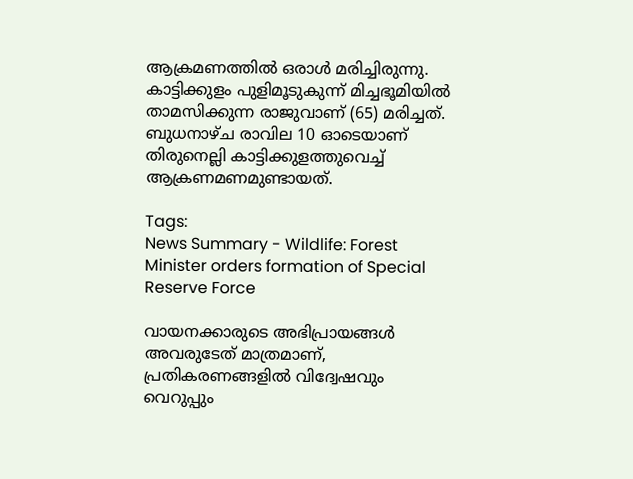ആക്രമണത്തിൽ ഒരാൾ മരിച്ചിരുന്നു. കാട്ടിക്കുളം പുളിമൂടുകുന്ന് മിച്ചഭൂമിയിൽ താമസിക്കുന്ന രാജുവാണ് (65) മരിച്ചത്. ബുധനാഴ്ച രാവില 10 ഓടെയാണ് തിരുനെല്ലി കാട്ടിക്കുളത്തുവെച്ച് ആക്രണമണമുണ്ടായത്.

Tags:
News Summary - Wildlife: Forest Minister orders formation of Special Reserve Force

വായനക്കാരുടെ അഭിപ്രായങ്ങള്‍ അവരുടേത് മാത്രമാണ്, പ്രതികരണങ്ങളിൽ വിദ്വേഷവും വെറുപ്പും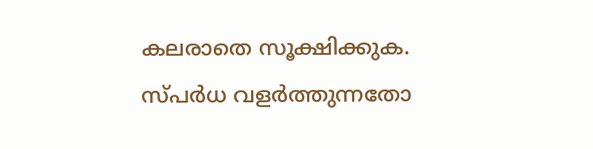കലരാതെ സൂക്ഷിക്കുക. സ്പർധ വളർത്തുന്നതോ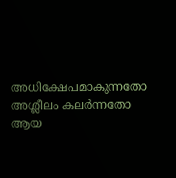അധിക്ഷേപമാകുന്നതോ അശ്ലീലം കലർന്നതോ ആയ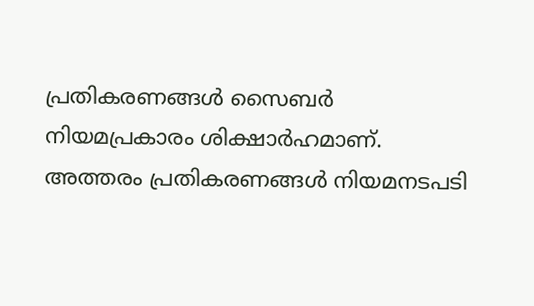പ്രതികരണങ്ങൾ സൈബർ നിയമപ്രകാരം ശിക്ഷാർഹമാണ്. അത്തരം പ്രതികരണങ്ങൾ നിയമനടപടി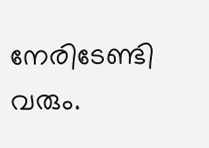നേരിടേണ്ടി വരും.